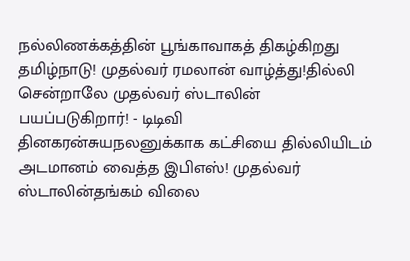நல்லிணக்கத்தின் பூங்காவாகத் திகழ்கிறது தமிழ்நாடு! முதல்வர் ரமலான் வாழ்த்து!தில்லி சென்றாலே முதல்வர் ஸ்டாலின் பயப்படுகிறார்! - டிடிவி தினகரன்சுயநலனுக்காக கட்சியை தில்லியிடம் அடமானம் வைத்த இபிஎஸ்! முதல்வர் ஸ்டாலின்தங்கம் விலை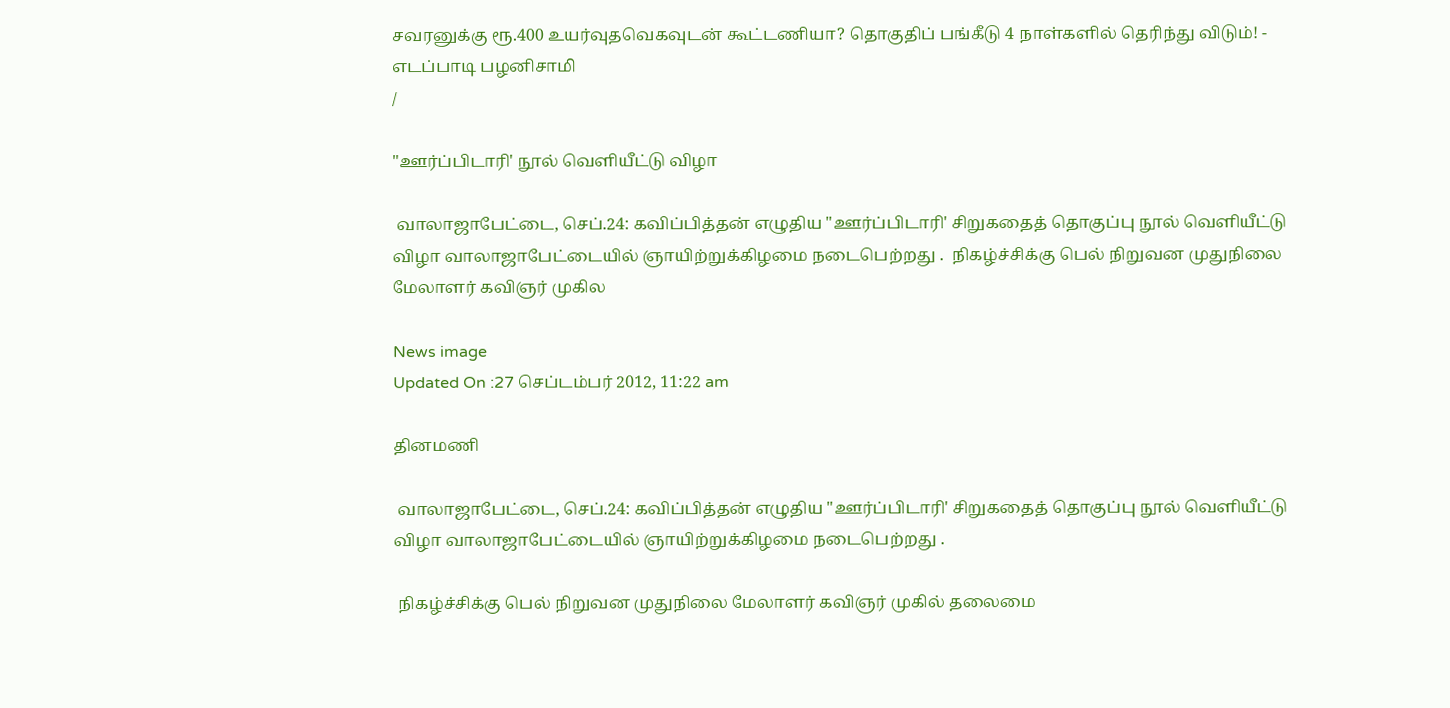சவரனுக்கு ரூ.400 உயர்வுதவெகவுடன் கூட்டணியா? தொகுதிப் பங்கீடு 4 நாள்களில் தெரிந்து விடும்! - எடப்பாடி பழனிசாமி
/

"ஊர்ப்பிடாரி' நூல் வெளியீட்டு விழா

 வாலாஜாபேட்டை, செப்.24: கவிப்பித்தன் எழுதிய "ஊர்ப்பிடாரி' சிறுகதைத் தொகுப்பு நூல் வெளியீட்டு விழா வாலாஜாபேட்டையில் ஞாயிற்றுக்கிழமை நடைபெற்றது .  நிகழ்ச்சிக்கு பெல் நிறுவன முதுநிலை மேலாளர் கவிஞர் முகில

News image
Updated On :27 செப்டம்பர் 2012, 11:22 am

தினமணி

 வாலாஜாபேட்டை, செப்.24: கவிப்பித்தன் எழுதிய "ஊர்ப்பிடாரி' சிறுகதைத் தொகுப்பு நூல் வெளியீட்டு விழா வாலாஜாபேட்டையில் ஞாயிற்றுக்கிழமை நடைபெற்றது .

 நிகழ்ச்சிக்கு பெல் நிறுவன முதுநிலை மேலாளர் கவிஞர் முகில் தலைமை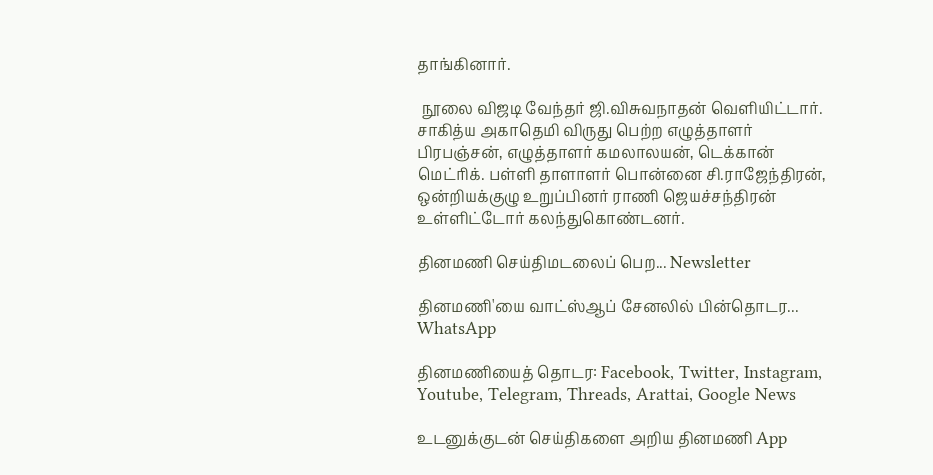தாங்கினார்.

 நூலை விஜடி வேந்தர் ஜி.விசுவநாதன் வெளியிட்டார். சாகித்ய அகாதெமி விருது பெற்ற எழுத்தாளர் பிரபஞ்சன், எழுத்தாளர் கமலாலயன், டெக்கான் மெட்ரிக். பள்ளி தாளாளர் பொன்னை சி.ராஜேந்திரன், ஒன்றியக்குழு உறுப்பினர் ராணி ஜெயச்சந்திரன் உள்ளிட்டோர் கலந்துகொண்டனர்.

தினமணி செய்திமடலைப் பெற... Newsletter

தினமணி'யை வாட்ஸ்ஆப் சேனலில் பின்தொடர... WhatsApp

தினமணியைத் தொடர: Facebook, Twitter, Instagram, Youtube, Telegram, Threads, Arattai, Google News

உடனுக்குடன் செய்திகளை அறிய தினமணி App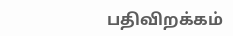பதிவிறக்கம்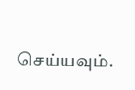செய்யவும்.